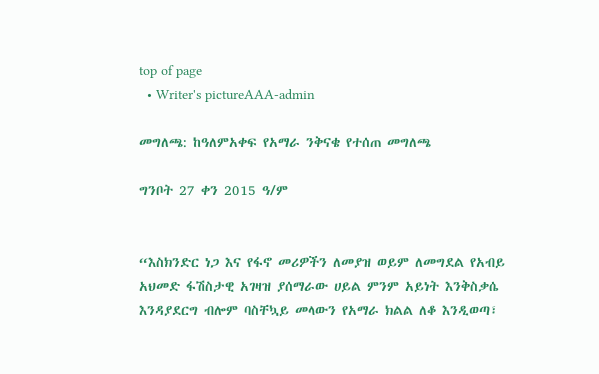top of page
  • Writer's pictureAAA-admin

መግለጫ: ከዓለምአቀፍ የአማራ ንቅናቄ የተሰጠ መግለጫ

ግንቦት 27 ቀን 2015 ዓ/ም


“እስክንድር ነጋ እና የፋኖ መሪዎችን ለመያዝ ወይም ለመግደል የአብይ አህመድ ፋሽስታዊ አገዛዝ ያሰማራው ሀይል ምንም አይነት እንቅስቃሴ እንዳያደርግ ብሎም ባስቸኳይ መላውን የአማራ ክልል ለቆ እንዲወጣ፣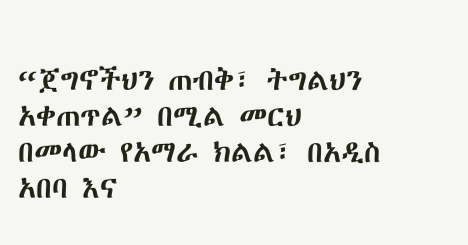“ጀግኖችህን ጠብቅ፣ ትግልህን አቀጠጥል” በሚል መርህ በመላው የአማራ ክልል፣ በአዲስ አበባ እና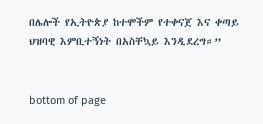በሌሎች የኢትዮጵያ ከተሞችም የተቀናጀ እና ቀጣይ ህዝባዊ እምቢተኝነት በአስቸኳይ እንዲደረግ።”


bottom of page